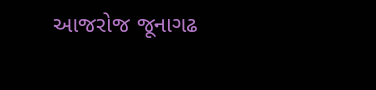આજરોજ જૂનાગઢ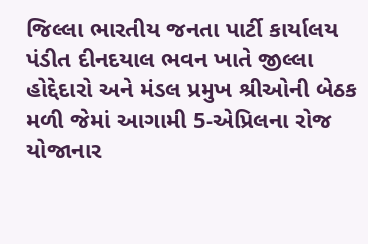જિલ્લા ભારતીય જનતા પાર્ટી કાર્યાલય પંડીત દીનદયાલ ભવન ખાતે જીલ્લા હોદ્દેદારો અને મંડલ પ્રમુખ શ્રીઓની બેઠક મળી જેમાં આગામી 5-એપ્રિલના રોજ યોજાનાર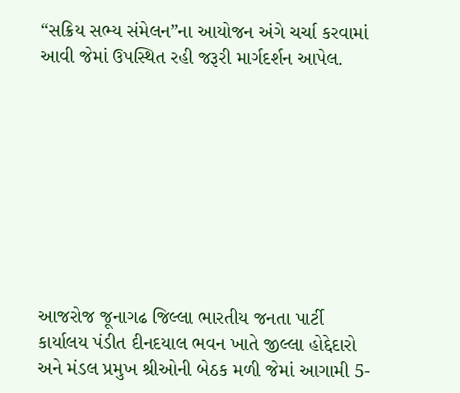“સક્રિય સભ્ય સંમેલન”ના આયોજન અંગે ચર્ચા કરવામાં આવી જેમાં ઉપસ્થિત રહી જરૂરી માર્ગદર્શન આપેલ.









આજરોજ જૂનાગઢ જિલ્લા ભારતીય જનતા પાર્ટી કાર્યાલય પંડીત દીનદયાલ ભવન ખાતે જીલ્લા હોદ્દેદારો અને મંડલ પ્રમુખ શ્રીઓની બેઠક મળી જેમાં આગામી 5-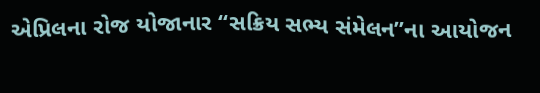એપ્રિલના રોજ યોજાનાર “સક્રિય સભ્ય સંમેલન”ના આયોજન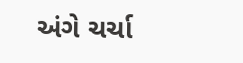અંગે ચર્ચા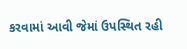કરવામાં આવી જેમાં ઉપસ્થિત રહી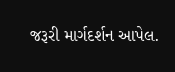જરૂરી માર્ગદર્શન આપેલ.